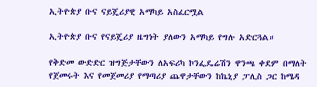ኢትዮጵያ ቡና ናይጄሪያዊ አማካይ አስፈርሟል

ኢትዮጵያ ቡና የናይጄሪያ ዜግነት ያለውን አማካይ የግሉ አድርጓል።

የቅድመ ውድድር ዝግጅታቸውን ለአፍሪካ ኮንፌዴሬሽን ዋንጫ ቀደም በማለት የጀመሩት እና የመጀመሪያ የማጣሪያ ጨዋታቸውን ከኬኒያ ፓሊስ ጋር ከሜዳ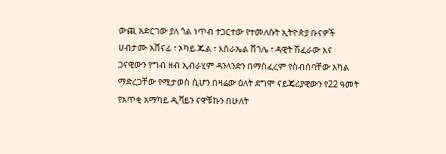ውጪ አድርገው ያለ ጎል ነጥብ ተጋርተው የተመለሱት ኢትዮጵያ ቡናዎች ሀብታሙ አሸናፊ ፣ ኦካይ ጁል ፣ እስራኤል ሸጎሌ ፣ ዳዊት ሽፈራው እና ጋናዊውን የግብ ዘብ ኢብራሂም ዳንላንድን በማስፈረም የስብሰባቸው አካል ማድረጋቸው የሚታወስ ሲሆን በዛሬው ዕለት ደግሞ ናይጄሪያዊውን የ22 ዓመት የአጥቂ አማካይ ዲቫይን ናዋቹኩን በሁለት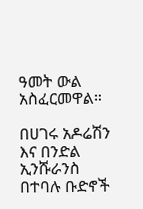ዓመት ውል አስፈርመዋል።

በሀገሩ አዶሬሽን እና በንድል ኢንሹራንስ በተባሉ ቡድኖች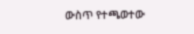ውስጥ የተጫወተው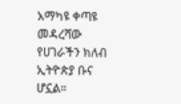አማካዩ ቀጣዩ መዳረሻው የሀገራችን ክለብ ኢትዮጵያ ቡና ሆኗል።